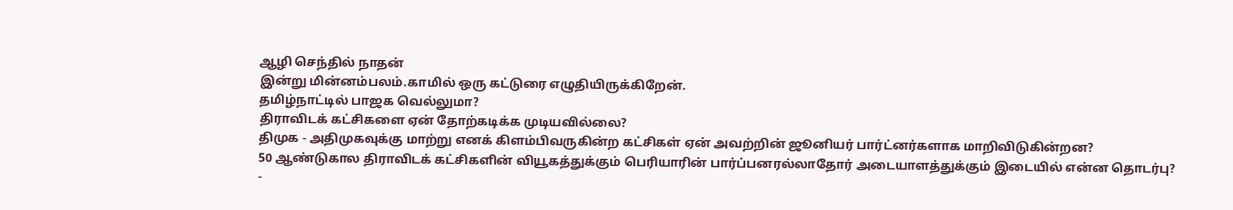ஆழி செந்தில் நாதன்
இன்று மின்னம்பலம்.காமில் ஒரு கட்டுரை எழுதியிருக்கிறேன்.
தமிழ்நாட்டில் பாஜக வெல்லுமா?
திராவிடக் கட்சிகளை ஏன் தோற்கடிக்க முடியவில்லை?
திமுக - அதிமுகவுக்கு மாற்று எனக் கிளம்பிவருகின்ற கட்சிகள் ஏன் அவற்றின் ஜூனியர் பார்ட்னர்களாக மாறிவிடுகின்றன?
50 ஆண்டுகால திராவிடக் கட்சிகளின் வியூகத்துக்கும் பெரியாரின் பார்ப்பனரல்லாதோர் அடையாளத்துக்கும் இடையில் என்ன தொடர்பு?
-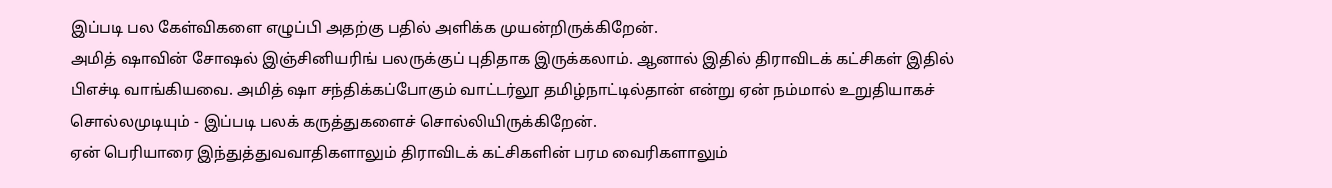இப்படி பல கேள்விகளை எழுப்பி அதற்கு பதில் அளிக்க முயன்றிருக்கிறேன்.
அமித் ஷாவின் சோஷல் இஞ்சினியரிங் பலருக்குப் புதிதாக இருக்கலாம். ஆனால் இதில் திராவிடக் கட்சிகள் இதில் பிஎச்டி வாங்கியவை. அமித் ஷா சந்திக்கப்போகும் வாட்டர்லூ தமிழ்நாட்டில்தான் என்று ஏன் நம்மால் உறுதியாகச் சொல்லமுடியும் - இப்படி பலக் கருத்துகளைச் சொல்லியிருக்கிறேன்.
ஏன் பெரியாரை இந்துத்துவவாதிகளாலும் திராவிடக் கட்சிகளின் பரம வைரிகளாலும்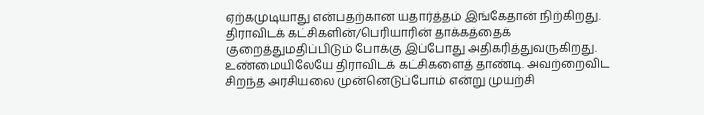ஏற்கமுடியாது என்பதற்கான யதார்த்தம் இங்கேதான் நிற்கிறது.
திராவிடக் கட்சிகளின்/பெரியாரின் தாக்கத்தைக் குறைத்துமதிப்பிடும் போக்கு இப்போது அதிகரித்துவருகிறது. உண்மையிலேயே திராவிடக் கட்சிகளைத் தாண்டி. அவற்றைவிட சிறந்த அரசியலை முன்னெடுப்போம் என்று முயற்சி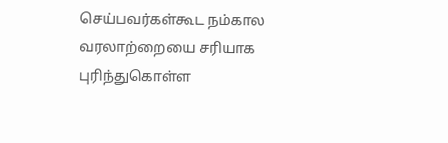செய்பவர்கள்கூட நம்கால வரலாற்றையை சரியாக புரிந்துகொள்ள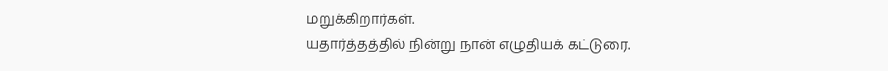மறுக்கிறார்கள்.
யதார்த்தத்தில் நின்று நான் எழுதியக் கட்டுரை.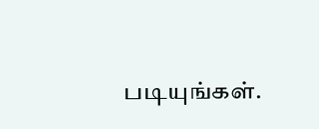படியுங்கள்.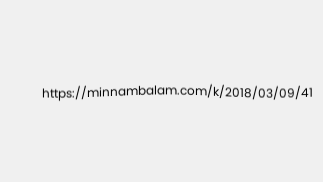https://minnambalam.com/k/2018/03/09/41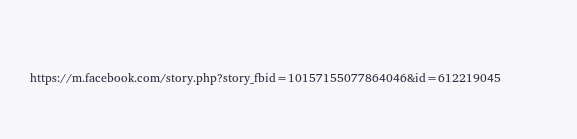https://m.facebook.com/story.php?story_fbid=10157155077864046&id=612219045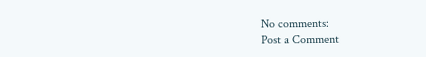No comments:
Post a Comment